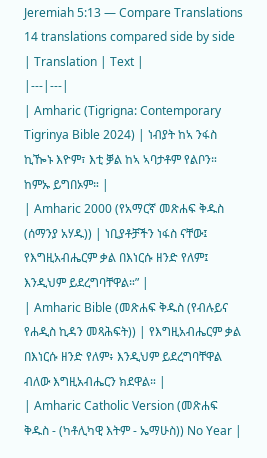Jeremiah 5:13 — Compare Translations
14 translations compared side by side
| Translation | Text |
|---|---|
| Amharic (Tigrigna: Contemporary Tigrinya Bible 2024) | ነብያት ከኣ ንፋስ ኪዀኑ እዮም፣ እቲ ቓል ከኣ ኣባታቶም የልቦን። ከምኡ ይግበኦም። |
| Amharic 2000 (የአማርኛ መጽሐፍ ቅዱስ (ሰማንያ አሃዱ)) | ነቢያቶቻችን ነፋስ ናቸው፤ የእግዚአብሔርም ቃል በእነርሱ ዘንድ የለም፤ እንዲህም ይደረግባቸዋል።” |
| Amharic Bible (መጽሐፍ ቅዱስ (የብሉይና የሐዲስ ኪዳን መጻሕፍት)) | የእግዚአብሔርም ቃል በእነርሱ ዘንድ የለም፥ እንዲህም ይደረግባቸዋል ብለው እግዚአብሔርን ክደዋል። |
| Amharic Catholic Version (መጽሐፍ ቅዱስ - (ካቶሊካዊ እትም - ኤማሁስ)) No Year |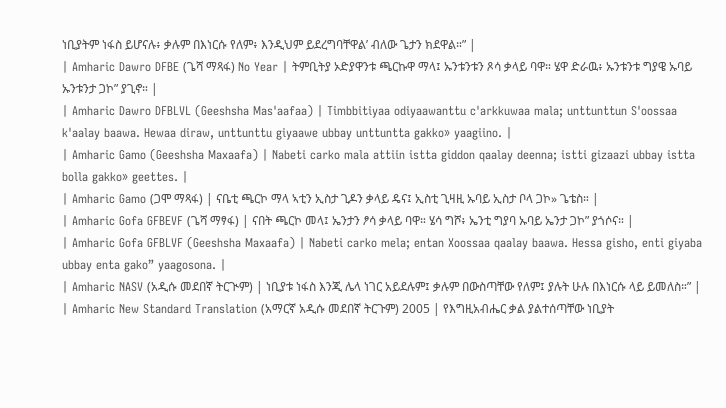ነቢያትም ነፋስ ይሆናሉ፥ ቃሉም በእነርሱ የለም፥ እንዲህም ይደረግባቸዋል’ ብለው ጌታን ክደዋል።” |
| Amharic Dawro DFBE (ጌሻ ማጻፋ) No Year | ትምቢትያ ኦድያዋንቱ ጫርኩዋ ማላ፤ ኡንቱንቱን ጾሳ ቃላይ ባዋ። ሄዋ ድራዉ፥ ኡንቱንቱ ግያዌ ኡባይ ኡንቱንታ ጋኮ” ያጊኖ። |
| Amharic Dawro DFBLVL (Geeshsha Mas'aafaa) | Timbbitiyaa odiyaawanttu c'arkkuwaa mala; unttunttun S'oossaa k'aalay baawa. Hewaa diraw, unttunttu giyaawe ubbay unttuntta gakko» yaagiino. |
| Amharic Gamo (Geeshsha Maxaafa) | Nabeti carko mala attiin istta giddon qaalay deenna; istti gizaazi ubbay istta bolla gakko» geettes. |
| Amharic Gamo (ጋሞ ማጻፋ) | ናቤቲ ጫርኮ ማላ ኣቲን ኢስታ ጊዶን ቃላይ ዴና፤ ኢስቲ ጊዛዚ ኡባይ ኢስታ ቦላ ጋኮ» ጌቴስ። |
| Amharic Gofa GFBEVF (ጌሻ ማፃፋ) | ናበት ጫርኮ መላ፤ ኤንታን ፆሳ ቃላይ ባዋ። ሄሳ ግሾ፥ ኤንቲ ግያባ ኡባይ ኤንታ ጋኮ” ያጎሶና። |
| Amharic Gofa GFBLVF (Geeshsha Maxaafa) | Nabeti carko mela; entan Xoossaa qaalay baawa. Hessa gisho, enti giyaba ubbay enta gako” yaagosona. |
| Amharic NASV (አዲሱ መደበኛ ትርጒም) | ነቢያቱ ነፋስ እንጂ ሌላ ነገር አይደሉም፤ ቃሉም በውስጣቸው የለም፤ ያሉት ሁሉ በእነርሱ ላይ ይመለስ።” |
| Amharic New Standard Translation (አማርኛ አዲሱ መደበኛ ትርጉም) 2005 | የእግዚአብሔር ቃል ያልተሰጣቸው ነቢያት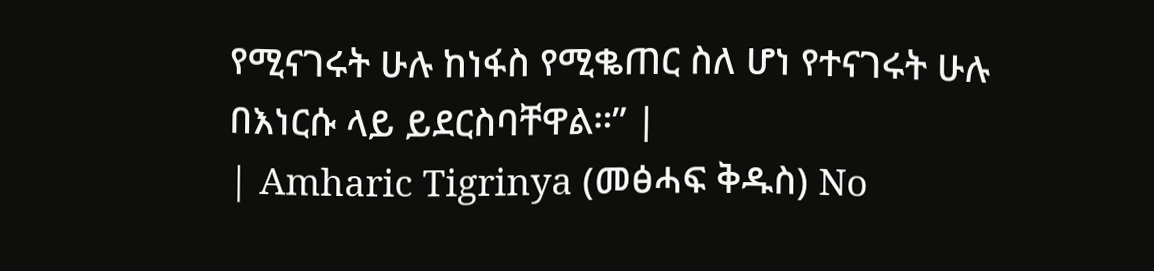የሚናገሩት ሁሉ ከነፋስ የሚቈጠር ስለ ሆነ የተናገሩት ሁሉ በእነርሱ ላይ ይደርስባቸዋል።” |
| Amharic Tigrinya (መፅሓፍ ቅዱስ) No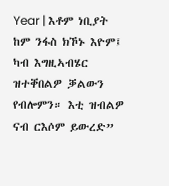Year | እቶም ነቢያት ከም ንፋስ ክኾኑ እዮም፤ ካብ እግዚኣብሄር ዝተቐበልዎ ቓልውን የብሎምን። እቲ ዝብልዎ ናብ ርእሶም ይውረድ”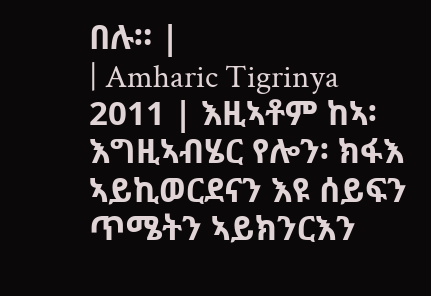በሉ። |
| Amharic Tigrinya 2011 | እዚኣቶም ከኣ፡ እግዚኣብሄር የሎን፡ ክፋእ ኣይኪወርደናን እዩ ሰይፍን ጥሜትን ኣይክንርእን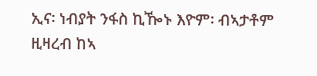ኢና፡ ነብያት ንፋስ ኪዀኑ እዮም፡ ብኣታቶም ዚዛረብ ከኣ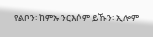የልቦን፡ ከምኡ ንርእሶም ይኹን፡ ኢሎም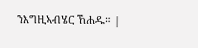ንእግዚኣብሄር ኸሐዱ። |